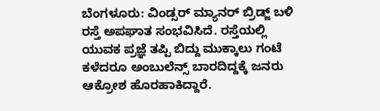ಬೆಂಗಳೂರು: ವಿಂಡ್ಸರ್ ಮ್ಯಾನರ್ ಬ್ರಿಡ್ಜ್ ಬಳಿ ರಸ್ತೆ ಅಪಘಾತ ಸಂಭವಿಸಿದೆ. ರಸ್ತೆಯಲ್ಲಿ ಯುವಕ ಪ್ರಜ್ಞೆ ತಪ್ಪಿ ಬಿದ್ದು ಮುಕ್ಕಾಲು ಗಂಟೆ ಕಳೆದರೂ ಅಂಬುಲೆನ್ಸ್ ಬಾರದಿದ್ದಕ್ಕೆ ಜನರು ಆಕ್ರೋಶ ಹೊರಹಾಕಿದ್ದಾರೆ.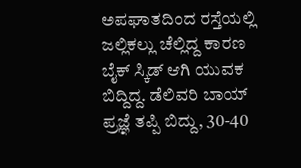ಅಪಘಾತದಿಂದ ರಸ್ತೆಯಲ್ಲಿ ಜಲ್ಲಿಕಲ್ಲು ಚೆಲ್ಲಿದ್ದ ಕಾರಣ ಬೈಕ್ ಸ್ಕಿಡ್ ಆಗಿ ಯುವಕ ಬಿದ್ದಿದ್ದ. ಡೆಲಿವರಿ ಬಾಯ್ ಪ್ರಜ್ಞೆ ತಪ್ಪಿ ಬಿದ್ದು, 30-40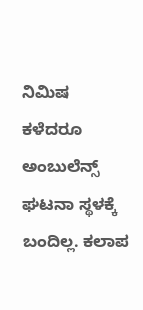ನಿಮಿಷ ಕಳೆದರೂ ಅಂಬುಲೆನ್ಸ್ ಘಟನಾ ಸ್ಥಳಕ್ಕೆ ಬಂದಿಲ್ಲ. ಕಲಾಪ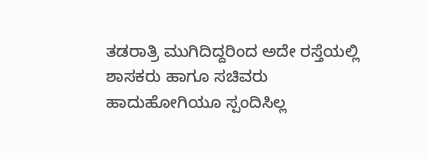ತಡರಾತ್ರಿ ಮುಗಿದಿದ್ದರಿಂದ ಅದೇ ರಸ್ತೆಯಲ್ಲಿ ಶಾಸಕರು ಹಾಗೂ ಸಚಿವರು ಹಾದುಹೋಗಿಯೂ ಸ್ಪಂದಿಸಿಲ್ಲ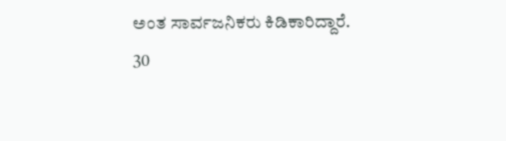ಅಂತ ಸಾರ್ವಜನಿಕರು ಕಿಡಿಕಾರಿದ್ದಾರೆ.
30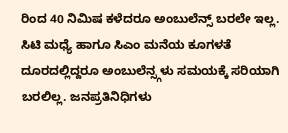ರಿಂದ 40 ನಿಮಿಷ ಕಳೆದರೂ ಅಂಬುಲೆನ್ಸ್ ಬರಲೇ ಇಲ್ಲ. ಸಿಟಿ ಮಧ್ಯೆ ಹಾಗೂ ಸಿಎಂ ಮನೆಯ ಕೂಗಳತೆ ದೂರದಲ್ಲಿದ್ದರೂ ಅಂಬುಲೆನ್ಸ್ಗಳು ಸಮಯಕ್ಕೆ ಸರಿಯಾಗಿ ಬರಲಿಲ್ಲ. ಜನಪ್ರತಿನಿಧಿಗಳು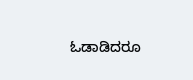ಓಡಾಡಿದರೂ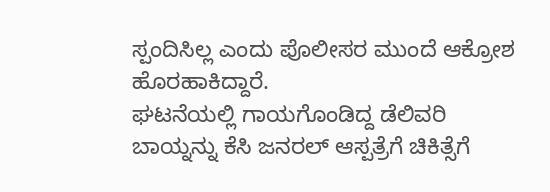ಸ್ಪಂದಿಸಿಲ್ಲ ಎಂದು ಪೊಲೀಸರ ಮುಂದೆ ಆಕ್ರೋಶ ಹೊರಹಾಕಿದ್ದಾರೆ.
ಘಟನೆಯಲ್ಲಿ ಗಾಯಗೊಂಡಿದ್ದ ಡೆಲಿವರಿ ಬಾಯ್ನನ್ನು ಕೆಸಿ ಜನರಲ್ ಆಸ್ಪತ್ರೆಗೆ ಚಿಕಿತ್ಸೆಗೆ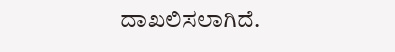ದಾಖಲಿಸಲಾಗಿದೆ.